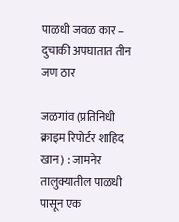पाळधी जवळ कार – दुचाकी अपघातात तीन जण ठार

जळगांव (प्रतिनिधी क्राइम रिपोर्टर शाहिद खान) : जामनेर तालुक्यातील पाळधी पासून एक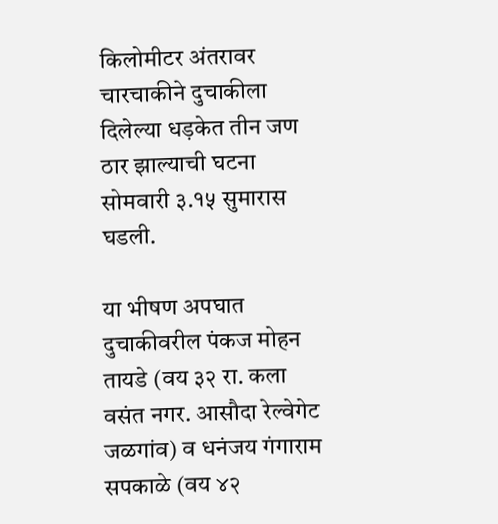किलोमीटर अंतरावर चारचाकीने दुचाकीला दिलेल्या धड़केत तीन जण ठार झाल्याची घटना सोमवारी ३.१५ सुमारास घडली.

या भीषण अपघात दुचाकीवरील पंकज मोहन तायडे (वय ३२ रा. कला वसंत नगर. आसौदा रेल्वेगेट जळगांव) व धनंजय गंगाराम सपकाळे (वय ४२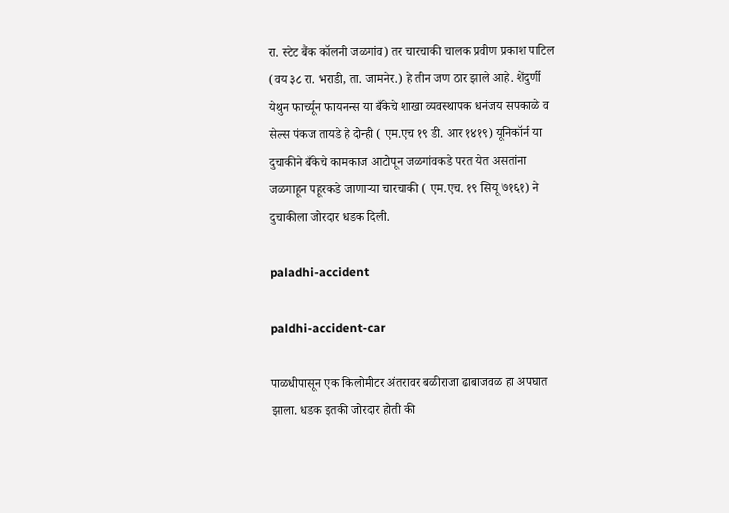रा. स्टेट बैंक कॉलनी जळगांव) तर चारचाकी चालक प्रवीण प्रकाश पाटिल (वय ३८ रा. भराडी, ता. जामनेर.) हे तीन जण ठार झाले आहे. शेंदुर्णी येथुन फार्च्यून फायनन्स या बँकेचे शाखा व्यवस्थापक धनंजय सपकाळे व सेल्स पंकज तायडे हे दोन्ही ( एम.एच १९ डी. आर १४१९) यूनिकॉर्न या दुचाकीने बँकेचे कामकाज आटोपून जळगांवकडे परत येत असतांना जळगाहून पहूरकडे जाणाऱ्या चारचाकी ( एम.एच. १९ सियू ७१६१) ने दुचाकीला जोरदार धडक दिली.

paladhi-accident

paldhi-accident-car

पाळधीपासून एक किलोमीटर अंतरावर बळीराजा ढाबाजवळ हा अपघात झाला. धडक इतकी जोरदार होती की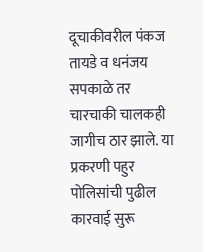दूचाकीवरील पंकज तायडे व धनंजय सपकाळे तर चारचाकी चालकही जागीच ठार झाले. या प्रकरणी पहुर पोलिसांची पुढील कारवाई सुरू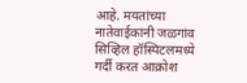आहे. मयतांच्या नातेवाईकांनी जळगांव सिव्हिल हॉस्पिटलमध्ये गर्दी करत आक्रोश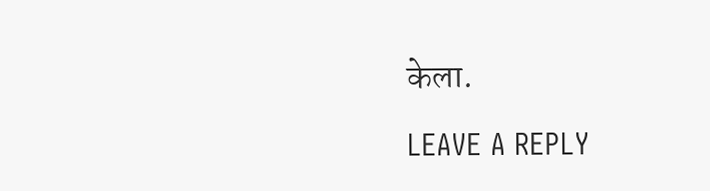केला.

LEAVE A REPLY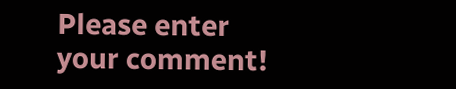Please enter your comment!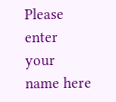Please enter your name here